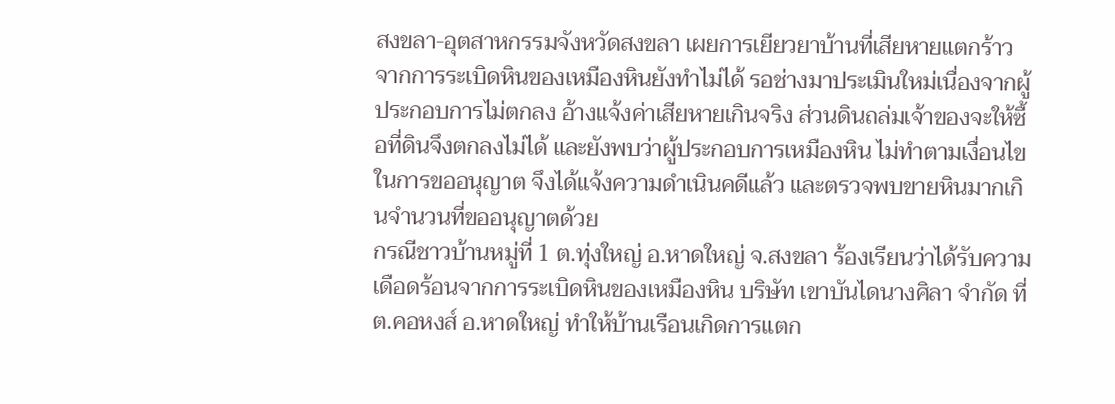สงขลา-อุตสาหกรรมจังหวัดสงขลา เผยการเยียวยาบ้านที่เสียหายแตกร้าวจากการระเบิดหินของเหมืองหินยังทำไม่ได้ รอช่างมาประเมินใหม่เนื่องจากผู้ประกอบการไม่ตกลง อ้างแจ้งค่าเสียหายเกินจริง ส่วนดินถล่มเจ้าของจะให้ซื้อที่ดินจึงตกลงไม่ได้ และยังพบว่าผู้ประกอบการเหมืองหิน ไม่ทำตามเงื่อนไขในการขออนุญาต จึงได้แจ้งความดำเนินคดีแล้ว และตรวจพบขายหินมากเกินจำนวนที่ขออนุญาตด้วย
กรณีชาวบ้านหมู่ที่ 1 ต.ทุ่งใหญ่ อ.หาดใหญ่ จ.สงขลา ร้องเรียนว่าได้รับความเดือดร้อนจากการระเบิดหินของเหมืองหิน บริษัท เขาบันไดนางศิลา จำกัด ที่ ต.คอหงส์ อ.หาดใหญ่ ทำให้บ้านเรือนเกิดการแตก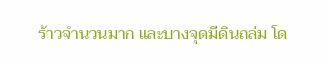ร้าวจำนวนมาก และบางจุดมีดินถล่ม โด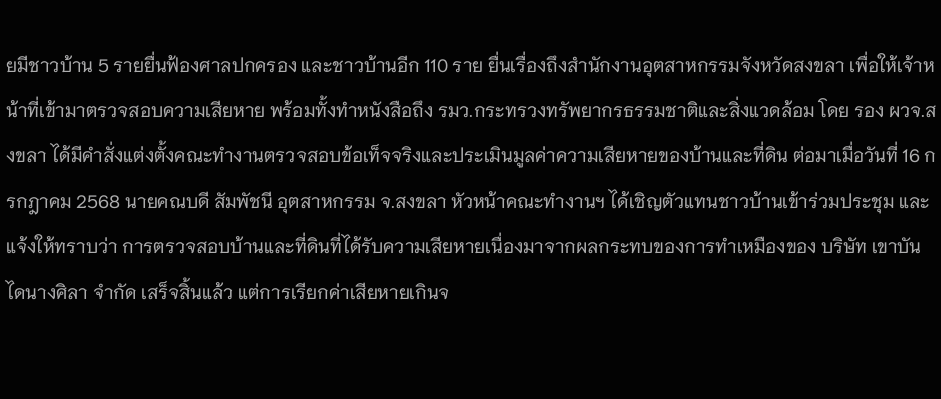ยมีชาวบ้าน 5 รายยื่นฟ้องศาลปกครอง และชาวบ้านอีก 110 ราย ยื่นเรื่องถึงสำนักงานอุตสาหกรรมจังหวัดสงขลา เพื่อให้เจ้าหน้าที่เข้ามาตรวจสอบความเสียหาย พร้อมทั้งทำหนังสือถึง รมว.กระทรวงทรัพยากรธรรมชาติและสิ่งแวดล้อม โดย รอง ผวจ.สงขลา ได้มีคำสั่งแต่งตั้งคณะทำงานตรวจสอบข้อเท็จจริงและประเมินมูลค่าความเสียหายของบ้านและที่ดิน ต่อมาเมื่อวันที่ 16 กรกฎาคม 2568 นายคณบดี สัมพัชนี อุตสาหกรรม จ.สงขลา หัวหน้าคณะทำงานฯ ได้เชิญตัวแทนชาวบ้านเข้าร่วมประชุม และแจ้งให้ทราบว่า การตรวจสอบบ้านและที่ดินที่ได้รับความเสียหายเนื่องมาจากผลกระทบของการทำเหมืองของ บริษัท เขาบันไดนางศิลา จำกัด เสร็จสิ้นแล้ว แต่การเรียกค่าเสียหายเกินจ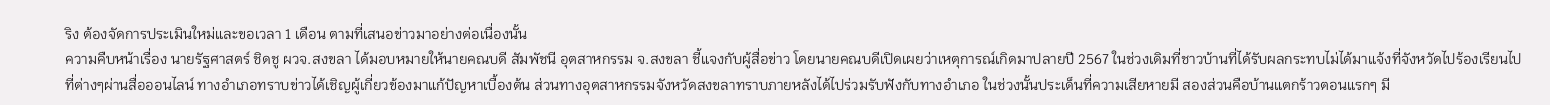ริง ต้องจัดการประเมินใหม่และขอเวลา 1 เดือน ตามที่เสนอข่าวมาอย่างต่อเนื่องนั้น
ความคืบหน้าเรื่อง นายรัฐศาสตร์ ชิดชู ผวจ.สงขลา ได้มอบหมายให้นายคณบดี สัมพัชนี อุตสาหกรรม จ.สงขลา ชี้แจงกับผู้สื่อข่าว โดยนายคณบดีเปิดเผยว่าเหตุการณ์เกิดมาปลายปี 2567 ในช่วงเดิมที่ชาวบ้านที่ได้รับผลกระทบไม่ได้มาแจ้งที่จังหวัดไปร้องเรียนไปที่ต่างๆผ่านสื่อออนไลน์ ทางอำเภอทราบข่าวได้เชิญผู้เกี่ยวข้องมาแก้ปัญหาเบื้องต้น ส่วนทางอุตสาหกรรมจังหวัดสงขลาทราบภายหลังได้ไปร่วมรับฟังกับทางอำเภอ ในช่วงนั้นประเด็นที่ความเสียหายมี สองส่วนคือบ้านแตกร้าวตอนแรกๆ มี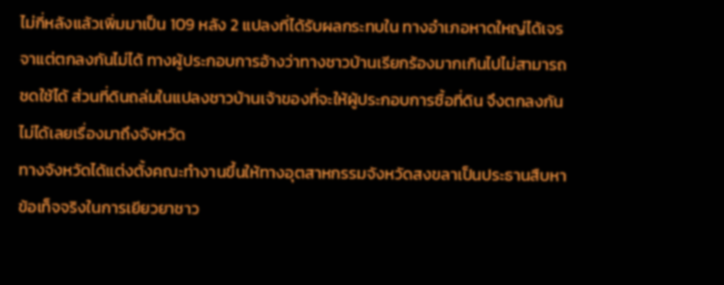ไม่กี่หลังแล้วเพิ่มมาเป็น 109 หลัง 2 แปลงที่ได้รับผลกระทบใน ทางอำเภอหาดใหญ่ได้เจรจาแต่ตกลงกันไม่ได้ ทางผู้ประกอบการอ้างว่าทางชาวบ้านเรียกร้องมากเกินไปไม่สามารถชดใช้ได้ ส่วนที่ดินถล่มในแปลงชาวบ้านเจ้าของที่จะให้ผู้ประกอบการซื้อที่ดิน จึงตกลงกันไม่ได้เลยเรื่องมาถึงจังหวัด
ทางจังหวัดได้แต่งตั้งคณะทำงานขึ้นให้ทางอุตสาหกรรมจังหวัดสงขลาเป็นประธานสืบหาข้อเท็จจริงในการเยียวยาชาว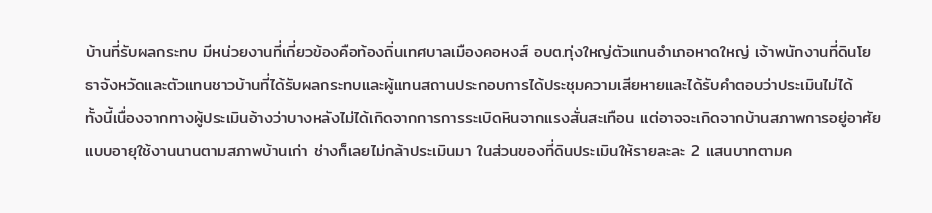บ้านที่รับผลกระทบ มีหน่วยงานที่เกี่ยวข้องคือท้องถิ่นเทศบาลเมืองคอหงส์ อบต.ทุ่งใหญ่ตัวแทนอำเภอหาดใหญ่ เจ้าพนักงานที่ดินโยธาจังหวัดและตัวแทนชาวบ้านที่ได้รับผลกระทบและผู้แทนสถานประกอบการได้ประชุมความเสียหายและได้รับคำตอบว่าประเมินไม่ได้
ทั้งนี้เนื่องจากทางผู้ประเมินอ้างว่าบางหลังไม่ได้เกิดจากการการระเบิดหินจากแรงสั่นสะเทือน แต่อาจจะเกิดจากบ้านสภาพการอยู่อาศัยแบบอายุใช้งานนานตามสภาพบ้านเก่า ช่างก็เลยไม่กล้าประเมินมา ในส่วนของที่ดินประเมินให้รายละละ 2 แสนบาทตามค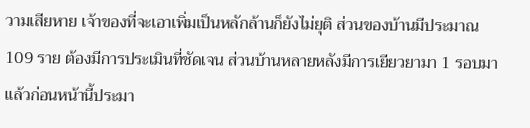วามเสียหาย เจ้าของที่จะเอาเพิ่มเป็นหลักล้านก็ยังไม่ยุติ ส่วนของบ้านมีประมาณ 109 ราย ต้องมีการประเมินที่ชัดเจน ส่วนบ้านหลายหลังมีการเยียวยามา 1 รอบมาแล้วก่อนหน้านี้ประมา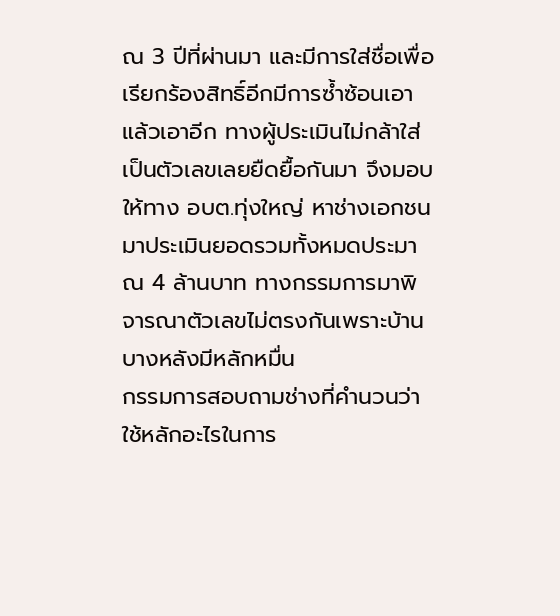ณ 3 ปีที่ผ่านมา และมีการใส่ชื่อเพื่อเรียกร้องสิทธิ์อีกมีการซ้ำซ้อนเอาแล้วเอาอีก ทางผู้ประเมินไม่กล้าใส่เป็นตัวเลขเลยยืดยื้อกันมา จึงมอบให้ทาง อบต.ทุ่งใหญ่ หาช่างเอกชนมาประเมินยอดรวมทั้งหมดประมาณ 4 ล้านบาท ทางกรรมการมาพิจารณาตัวเลขไม่ตรงกันเพราะบ้านบางหลังมีหลักหมื่น
กรรมการสอบถามช่างที่คำนวนว่าใช้หลักอะไรในการ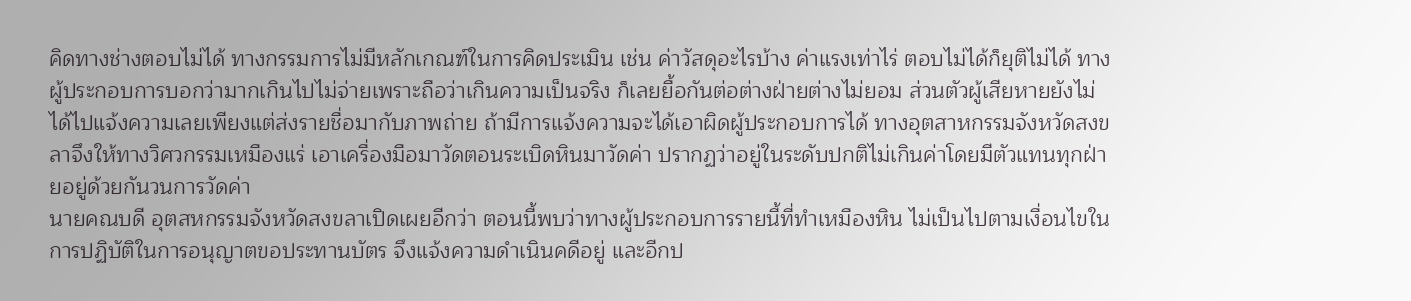คิดทางช่างตอบไม่ได้ ทางกรรมการไม่มีหลักเกณฑ์ในการคิดประเมิน เช่น ค่าวัสดุอะไรบ้าง ค่าแรงเท่าไร่ ตอบไม่ได้ก็ยุติไม่ได้ ทางผู้ประกอบการบอกว่ามากเกินไปไม่จ่ายเพราะถือว่าเกินความเป็นจริง ก็เลยยื้อกันต่อต่างฝ่ายต่างไม่ยอม ส่วนตัวผู้เสียหายยังไม่ได้ไปแจ้งความเลยเพียงแต่ส่งรายชื่อมากับภาพถ่าย ถ้ามีการแจ้งความจะได้เอาผิดผู้ประกอบการได้ ทางอุตสาหกรรมจังหวัดสงขลาจึงให้ทางวิศวกรรมเหมืองแร่ เอาเครื่องมือมาวัดตอนระเบิดหินมาวัดค่า ปรากฏว่าอยู่ในระดับปกติไม่เกินค่าโดยมีตัวแทนทุกฝ่ายอยู่ด้วยกันวนการวัดค่า
นายคณบดี อุตสหกรรมจังหวัดสงขลาเปิดเผยอีกว่า ตอนนี้พบว่าทางผู้ประกอบการรายนี้ที่ทำเหมืองหิน ไม่เป็นไปตามเงื่อนไขในการปฏิบัติในการอนุญาตขอประทานบัตร จึงแจ้งความดำเนินคดีอยู่ และอีกป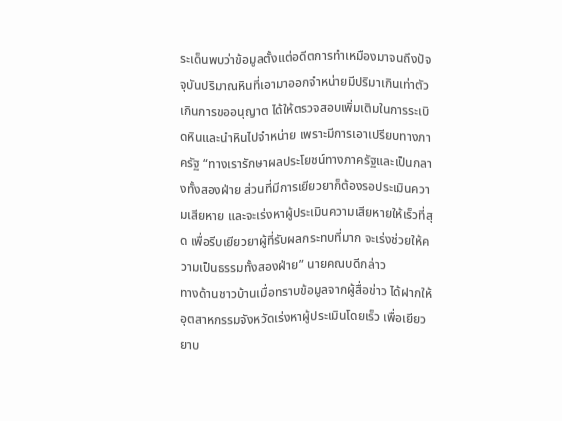ระเด็นพบว่าข้อมูลตั้งแต่อดีตการทำเหมืองมาจนถึงปัจจุบันปริมาณหินที่เอามาออกจำหน่ายมีปริมาเกินเท่าตัวเกินการขออนุญาต ได้ให้ตรวจสอบเพิ่มเติมในการระเบิดหินและนำหินไปจำหน่าย เพราะมีการเอาเปรียบทางภาครัฐ “ทางเรารักษาผลประโยชน์ทางภาครัฐและเป็นกลางทั้งสองฝ่าย ส่วนที่มีการเยียวยาก็ต้องรอประเมินความเสียหาย และจะเร่งหาผู้ประเมินความเสียหายให้เร็วที่สุด เพื่อรีบเยียวยาผู้ที่รับผลกระทบที่มาก จะเร่งช่วยให้ความเป็นธรรมทั้งสองฝ่าย” นายคณบดีกล่าว
ทางด้านชาวบ้านเมื่อทราบข้อมูลจากผู้สื่อข่าว ได้ฝากให้อุตสาหกรรมจังหวัดเร่งหาผู้ประเมินโดยเร็ว เพื่อเยียวยาบ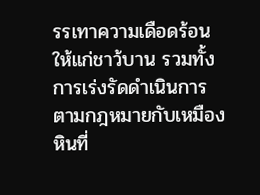รรเทาความเดือดร้อนให้แก่ชาว้บาน รวมทั้งการเร่งรัดดำเนินการตามกฎหมายกับเหมืองหินที่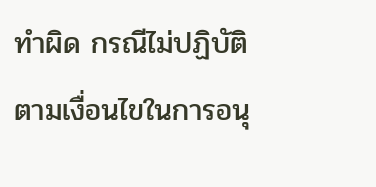ทำผิด กรณีไม่ปฏิบัติตามเงื่อนไขในการอนุ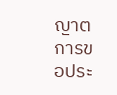ญาตการขอประ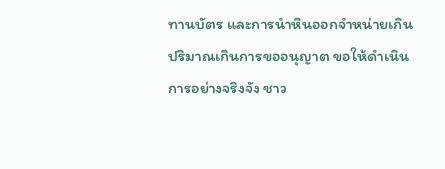ทานบัตร และการนำหินออกจำหน่ายเกินปริมาณเกินการขออนุญาต ขอให้ดำเนินการอย่างจริงจัง ชาว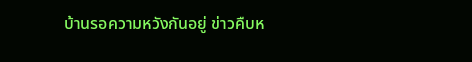บ้านรอความหวังกันอยู่ ข่าวคืบห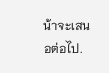น้าจะเสนอต่อไป.